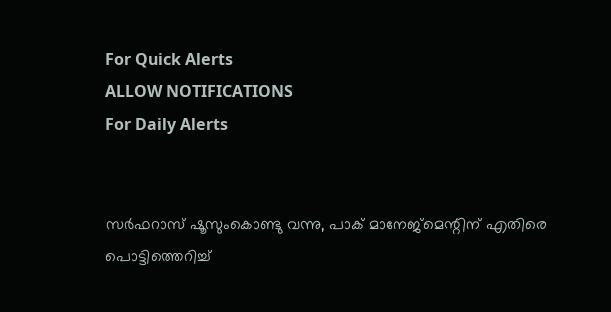For Quick Alerts
ALLOW NOTIFICATIONS
For Daily Alerts


സര്‍ഫറാസ് ഷൂസുംകൊണ്ടു വന്നു, പാക് മാനേജ്‌മെന്റിന് എതിരെ പൊട്ടിത്തെറിച്ച്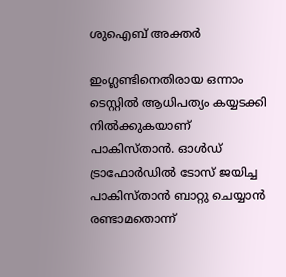ശുഐബ് അക്തര്‍

ഇംഗ്ലണ്ടിനെതിരായ ഒന്നാം ടെസ്റ്റില്‍ ആധിപത്യം കയ്യടക്കി നില്‍ക്കുകയാണ് പാകിസ്താന്‍. ഓള്‍ഡ് ട്രാഫോര്‍ഡില്‍ ടോസ് ജയിച്ച പാകിസ്താന്‍ ബാറ്റു ചെയ്യാന്‍ രണ്ടാമതൊന്ന്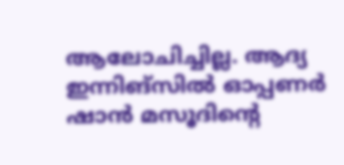ആലോചിച്ചില്ല. ആദ്യ ഇന്നിങ്‌സില്‍ ഓപ്പണര്‍ ഷാന്‍ മസൂദിന്റെ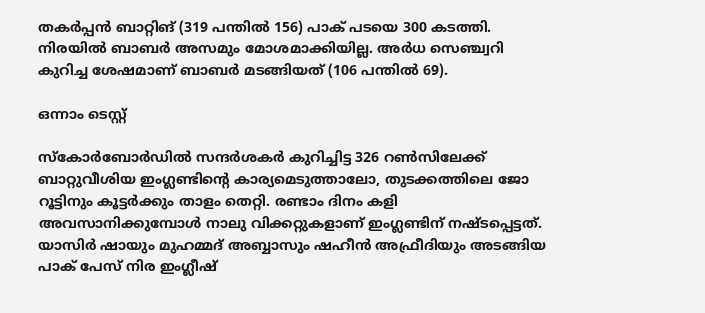തകര്‍പ്പന്‍ ബാറ്റിങ് (319 പന്തില്‍ 156) പാക് പടയെ 300 കടത്തി. നിരയില്‍ ബാബര്‍ അസമും മോശമാക്കിയില്ല. അര്‍ധ സെഞ്ച്വറി കുറിച്ച ശേഷമാണ് ബാബര്‍ മടങ്ങിയത് (106 പന്തില്‍ 69).

ഒന്നാം ടെസ്റ്റ്

സ്‌കോര്‍ബോര്‍ഡില്‍ സന്ദര്‍ശകര്‍ കുറിച്ചിട്ട 326 റണ്‍സിലേക്ക് ബാറ്റുവീശിയ ഇംഗ്ലണ്ടിന്റെ കാര്യമെടുത്താലോ, തുടക്കത്തിലെ ജോ റൂട്ടിനും കൂട്ടര്‍ക്കും താളം തെറ്റി. രണ്ടാം ദിനം കളി അവസാനിക്കുമ്പോള്‍ നാലു വിക്കറ്റുകളാണ് ഇംഗ്ലണ്ടിന് നഷ്ടപ്പെട്ടത്. യാസിര്‍ ഷായും മുഹമ്മദ് അബ്ബാസും ഷഹീന്‍ അഫ്രീദിയും അടങ്ങിയ പാക് പേസ് നിര ഇംഗ്ലീഷ്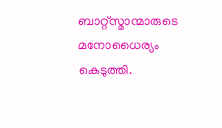ബാറ്റ്‌സ്മാന്മാരുടെ മനോധൈര്യം കെടുത്തി.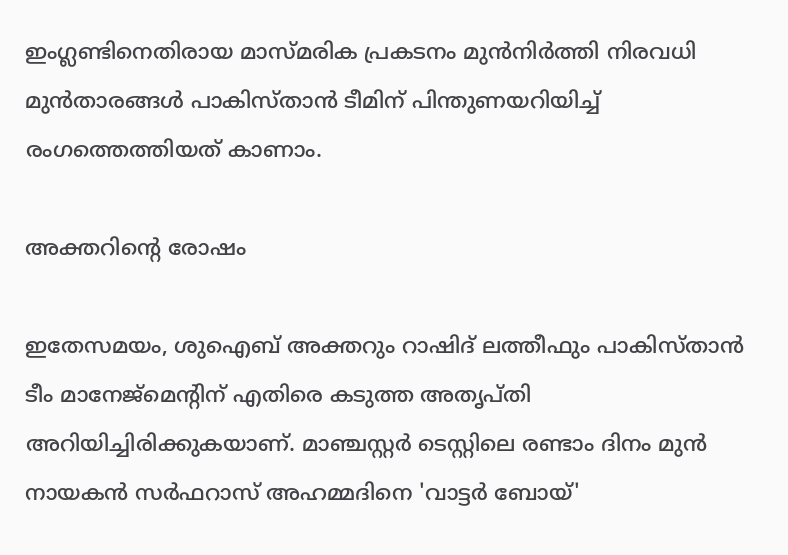ഇംഗ്ലണ്ടിനെതിരായ മാസ്മരിക പ്രകടനം മുന്‍നിര്‍ത്തി നിരവധി മുന്‍താരങ്ങള്‍ പാകിസ്താന്‍ ടീമിന് പിന്തുണയറിയിച്ച് രംഗത്തെത്തിയത് കാണാം.

അക്തറിന്റെ രോഷം

ഇതേസമയം, ശുഐബ് അക്തറും റാഷിദ് ലത്തീഫും പാകിസ്താന്‍ ടീം മാനേജ്‌മെന്റിന് എതിരെ കടുത്ത അതൃപ്തി അറിയിച്ചിരിക്കുകയാണ്. മാഞ്ചസ്റ്റര്‍ ടെസ്റ്റിലെ രണ്ടാം ദിനം മുന്‍ നായകന്‍ സര്‍ഫറാസ് അഹമ്മദിനെ 'വാട്ടര്‍ ബോയ്'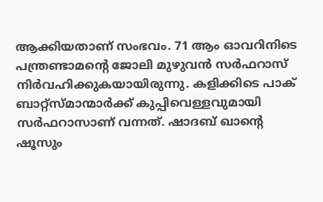ആക്കിയതാണ് സംഭവം. 71 ആം ഓവറിനിടെ പന്ത്രണ്ടാമന്റെ ജോലി മുഴുവന്‍ സര്‍ഫറാസ് നിര്‍വഹിക്കുകയായിരുന്നു. കളിക്കിടെ പാക് ബാറ്റ്‌സ്മാന്മാര്‍ക്ക് കുപ്പിവെള്ളവുമായി സര്‍ഫറാസാണ് വന്നത്. ഷാദബ് ഖാന്റെ ഷൂസും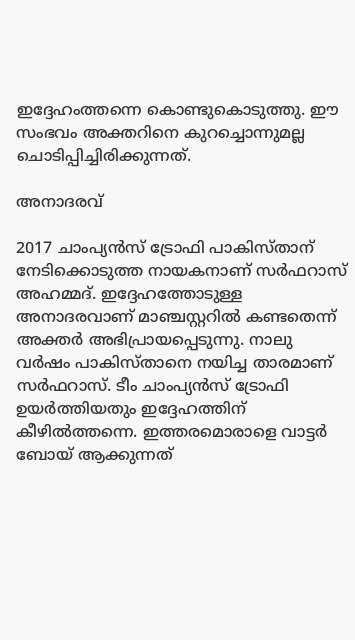ഇദ്ദേഹംത്തന്നെ കൊണ്ടുകൊടുത്തു. ഈ സംഭവം അക്തറിനെ കുറച്ചൊന്നുമല്ല ചൊടിപ്പിച്ചിരിക്കുന്നത്.

അനാദരവ്

2017 ചാംപ്യന്‍സ് ട്രോഫി പാകിസ്താന് നേടിക്കൊടുത്ത നായകനാണ് സര്‍ഫറാസ് അഹമ്മദ്. ഇദ്ദേഹത്തോടുള്ള അനാദരവാണ് മാഞ്ചസ്റ്ററില്‍ കണ്ടതെന്ന് അക്തര്‍ അഭിപ്രായപ്പെടുന്നു. നാലു വര്‍ഷം പാകിസ്താനെ നയിച്ച താരമാണ് സര്‍ഫറാസ്. ടീം ചാംപ്യന്‍സ് ട്രോഫി ഉയര്‍ത്തിയതും ഇദ്ദേഹത്തിന് കീഴില്‍ത്തന്നെ. ഇത്തരമൊരാളെ വാട്ടര്‍ ബോയ് ആക്കുന്നത്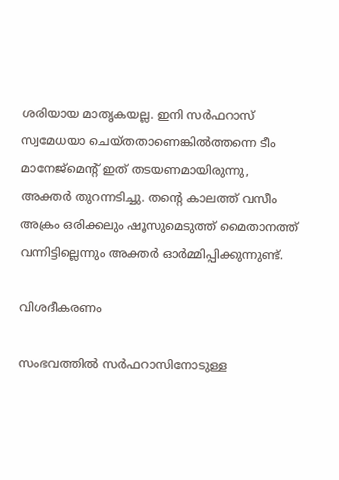ശരിയായ മാതൃകയല്ല. ഇനി സര്‍ഫറാസ് സ്വമേധയാ ചെയ്തതാണെങ്കില്‍ത്തന്നെ ടീം മാനേജ്‌മെന്റ് ഇത് തടയണമായിരുന്നു, അക്തര്‍ തുറന്നടിച്ചു. തന്റെ കാലത്ത് വസീം അക്രം ഒരിക്കലും ഷൂസുമെടുത്ത് മൈതാനത്ത് വന്നിട്ടില്ലെന്നും അക്തര്‍ ഓര്‍മ്മിപ്പിക്കുന്നുണ്ട്.

വിശദീകരണം

സംഭവത്തില്‍ സര്‍ഫറാസിനോടുള്ള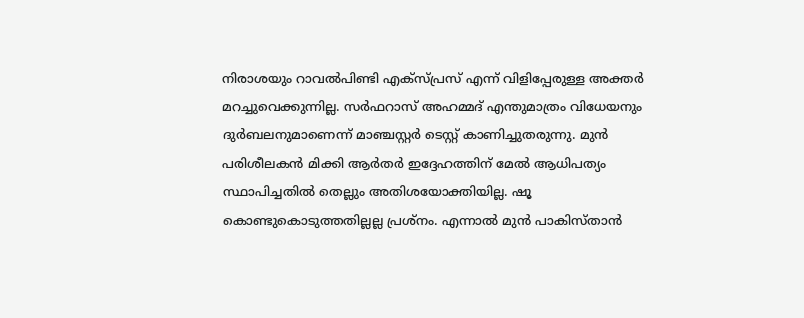നിരാശയും റാവല്‍പിണ്ടി എക്‌സ്പ്രസ് എന്ന് വിളിപ്പേരുള്ള അക്തര്‍ മറച്ചുവെക്കുന്നില്ല. സര്‍ഫറാസ് അഹമ്മദ് എന്തുമാത്രം വിധേയനും ദുര്‍ബലനുമാണെന്ന് മാഞ്ചസ്റ്റര്‍ ടെസ്റ്റ് കാണിച്ചുതരുന്നു. മുന്‍ പരിശീലകന്‍ മിക്കി ആര്‍തര്‍ ഇദ്ദേഹത്തിന് മേല്‍ ആധിപത്യം സ്ഥാപിച്ചതില്‍ തെല്ലും അതിശയോക്തിയില്ല. ഷൂ കൊണ്ടുകൊടുത്തതില്ലല്ല പ്രശ്‌നം. എന്നാല്‍ മുന്‍ പാകിസ്താന്‍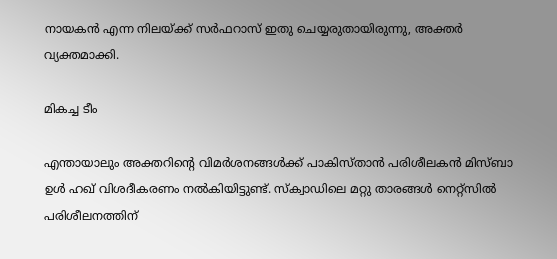നായകന്‍ എന്ന നിലയ്ക്ക് സര്‍ഫറാസ് ഇതു ചെയ്യരുതായിരുന്നു, അക്തര്‍ വ്യക്തമാക്കി.

മികച്ച ടീം

എന്തായാലും അക്തറിന്റെ വിമര്‍ശനങ്ങള്‍ക്ക് പാകിസ്താന്‍ പരിശീലകന്‍ മിസ്ബാ ഉള്‍ ഹഖ് വിശദീകരണം നല്‍കിയിട്ടുണ്ട്. സ്‌ക്വാഡിലെ മറ്റു താരങ്ങള്‍ നെറ്റ്‌സില്‍ പരിശീലനത്തിന്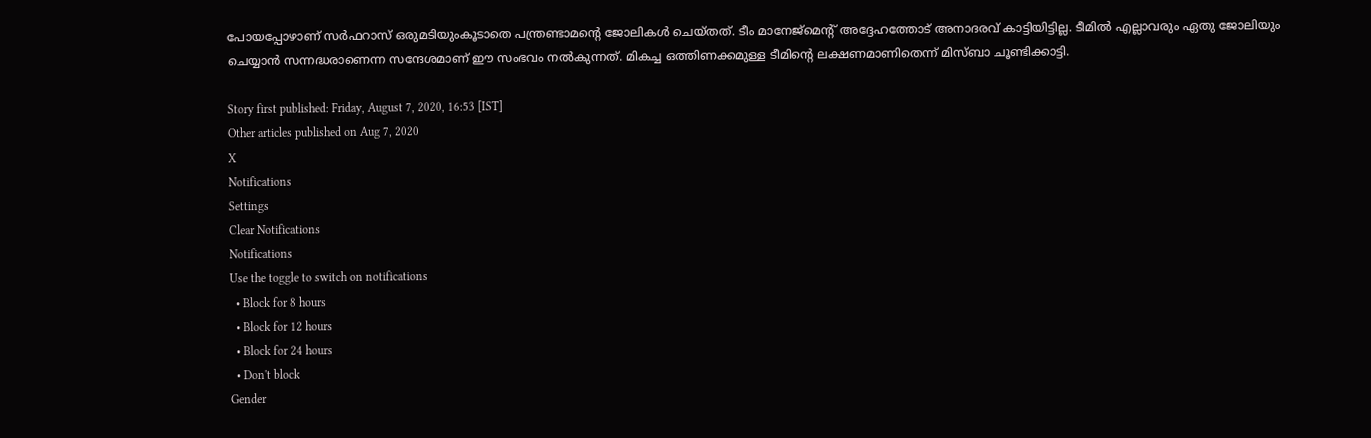പോയപ്പോഴാണ് സര്‍ഫറാസ് ഒരുമടിയുംകൂടാതെ പന്ത്രണ്ടാമന്റെ ജോലികള്‍ ചെയ്തത്. ടീം മാനേജ്‌മെന്റ് അദ്ദേഹത്തോട് അനാദരവ് കാട്ടിയിട്ടില്ല. ടീമില്‍ എല്ലാവരും ഏതു ജോലിയും ചെയ്യാന്‍ സന്നദ്ധരാണെന്ന സന്ദേശമാണ് ഈ സംഭവം നല്‍കുന്നത്. മികച്ച ഒത്തിണക്കമുള്ള ടീമിന്റെ ലക്ഷണമാണിതെന്ന് മിസ്ബാ ചൂണ്ടിക്കാട്ടി.

Story first published: Friday, August 7, 2020, 16:53 [IST]
Other articles published on Aug 7, 2020
X
Notifications
Settings
Clear Notifications
Notifications
Use the toggle to switch on notifications
  • Block for 8 hours
  • Block for 12 hours
  • Block for 24 hours
  • Don't block
Gender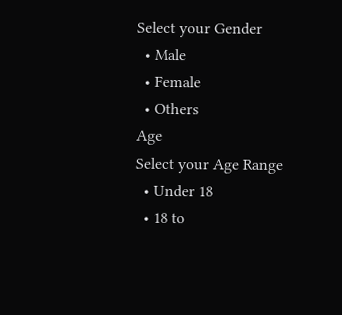Select your Gender
  • Male
  • Female
  • Others
Age
Select your Age Range
  • Under 18
  • 18 to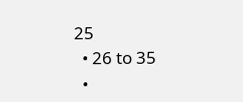25
  • 26 to 35
  •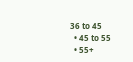36 to 45
  • 45 to 55
  • 55+